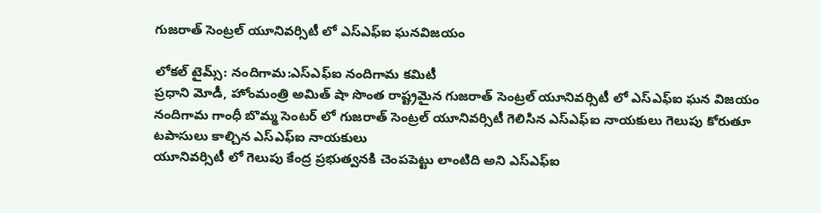గుజరాత్ సెంట్రల్ యూనివర్సిటీ లో ఎస్ఎఫ్ఐ ఘనవిజయం

లోకల్ టైమ్స్: నందిగామ:ఎస్ఎఫ్ఐ నందిగామ కమిటీ
ప్రధాని మోడీ, హోంమంత్రి అమిత్ షా సొంత రాష్ట్రమైన గుజరాత్ సెంట్రల్ యూనివర్సిటీ లో ఎస్ఎఫ్ఐ ఘన విజయం
నందిగామ గాంధీ బొమ్మ సెంటర్ లో గుజరాత్ సెంట్రల్ యూనివర్సిటీ గెలిసిన ఎస్ఎఫ్ఐ నాయకులు గెలుపు కోరుతూ టపాసులు కాల్చిన ఎస్ఎఫ్ఐ నాయకులు
యూనివర్సిటీ లో గెలుపు కేంద్ర ప్రభుత్వనకి చెంపపెట్టు లాంటిది అని ఎస్ఎఫ్ఐ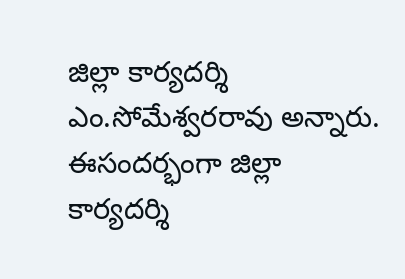జిల్లా కార్యదర్శి ఎం.సోమేశ్వరరావు అన్నారు. ఈసందర్భంగా జిల్లా కార్యదర్శి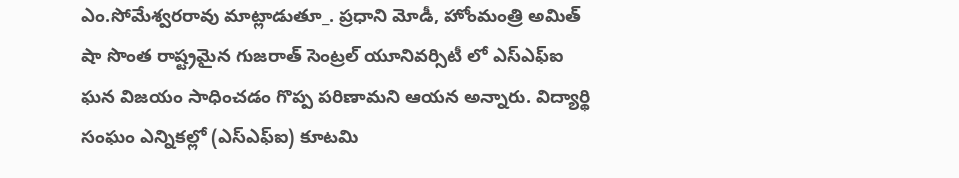ఎం.సోమేశ్వరరావు మాట్లాడుతూ_. ప్రధాని మోడీ, హోంమంత్రి అమిత్ షా సొంత రాష్ట్రమైన గుజరాత్ సెంట్రల్ యూనివర్సిటీ లో ఎస్ఎఫ్ఐ ఘన విజయం సాధించడం గొప్ప పరిణామని ఆయన అన్నారు. విద్యార్థి సంఘం ఎన్నికల్లో (ఎస్ఎఫ్ఐ) కూటమి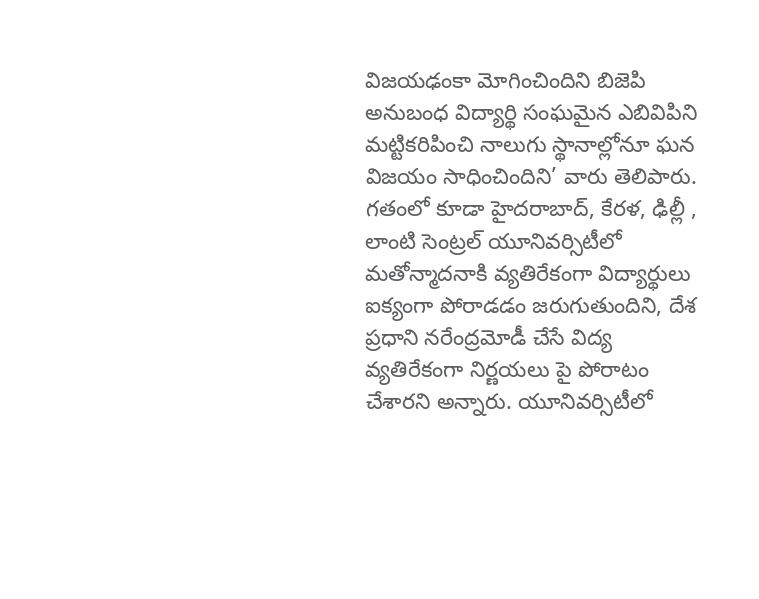విజయఢంకా మోగించిందిని బిజెపి అనుబంధ విద్యార్థి సంఘమైన ఎబివిపిని మట్టికరిపించి నాలుగు స్థానాల్లోనూ ఘన విజయం సాధించిందిని’ వారు తెలిపారు. గతంలో కూడా హైదరాబాద్, కేరళ, ఢిల్లీ , లాంటి సెంట్రల్ యూనివర్సిటీలో మతోన్మాదనాకి వ్యతిరేకంగా విద్యార్థులు ఐక్యంగా పోరాడడం జరుగుతుందిని, దేశ ప్రధాని నరేంద్రమోడీ చేసే విద్య వ్యతిరేకంగా నిర్ణయలు పై పోరాటం చేశారని అన్నారు. యూనివర్సిటీలో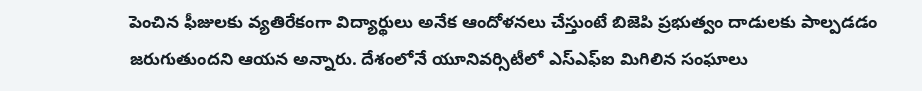పెంచిన ఫీజులకు వ్యతిరేకంగా విద్యార్థులు అనేక ఆందోళనలు చేస్తుంటే బిజెపి ప్రభుత్వం దాడులకు పాల్పడడం జరుగుతుందని ఆయన అన్నారు. దేశంలోనే యూనివర్సిటీలో ఎస్ఎఫ్ఐ మిగిలిన సంఘాలు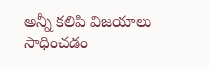అన్నీ కలిపి విజయాలు సాధించడం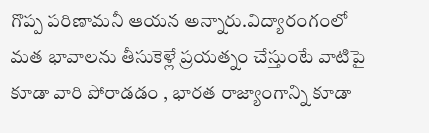గొప్ప పరిణామనీ ఆయన అన్నారు.విద్యారంగంలో మత భావాలను తీసుకెళ్లే ప్రయత్నం చేస్తుంటే వాటిపై కూడా వారి పోరాడడం , భారత రాజ్యాంగాన్ని కూడా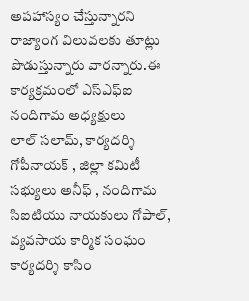అపహాస్యం చేస్తున్నారని రాజ్యాంగ విలువలకు తూట్లు పొడుస్తున్నారు వారన్నారు.ఈ కార్యక్రమంలో ఎస్ఎఫ్ఐ నందిగామ అధ్యక్షులు
లాల్ సలామ్, కార్యదర్శి గోపీనాయక్ , జిల్లా కమిటీ సభ్యులు అనీఫ్ , నందిగామ
సిఐటియు నాయకులు గోపాల్, వ్యవసాయ కార్మిక సంఘం కార్యదర్శి కాసిం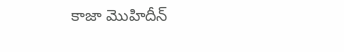కాజా మొహిదీన్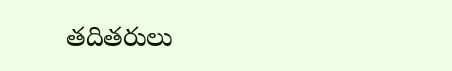తదితరులు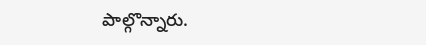పాల్గొన్నారు.